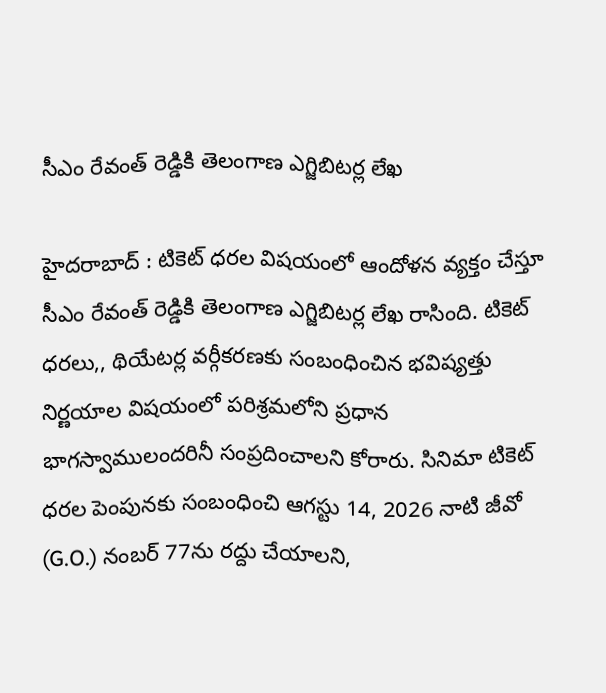సీఎం రేవంత్ రెడ్డికి తెలంగాణ ఎగ్జిబిటర్ల లేఖ

హైద‌రాబాద్ : టికెట్ ధరల విషయంలో ఆందోళన వ్యక్తం చేస్తూ సీఎం రేవంత్ రెడ్డికి తెలంగాణ ఎగ్జిబిటర్ల లేఖ రాసింది. టికెట్ ధరలు,, థియేటర్ల వర్గీకరణకు సంబంధించిన భవిష్యత్తు నిర్ణయాల విషయంలో పరిశ్రమలోని ప్రధాన భాగస్వాములందరినీ సంప్రదించాలని కోరారు. సినిమా టికెట్ ధరల పెంపునకు సంబంధించి ఆగస్టు 14, 2026 నాటి జీవో (G.O.) నంబర్ 77ను రద్దు చేయాలని,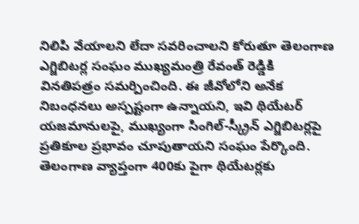నిలిపి వేయాలని లేదా సవరించాలని కోరుతూ తెలంగాణ ఎగ్జిబిటర్ల సంఘం ముఖ్యమంత్రి రేవంత్ రెడ్డికి వినతిపత్రం సమర్పించింది. ఈ జీవోలోని అనేక నిబంధనలు అస్పష్టంగా ఉన్నాయని, ఇవి థియేటర్ యజమానులపై, ముఖ్యంగా సింగిల్-స్క్రీన్ ఎగ్జిబిటర్లపై ప్రతికూల ప్రభావం చూపుతాయని సంఘం పేర్కొంది. తెలంగాణ వ్యాప్తంగా 400కు పైగా థియేటర్లకు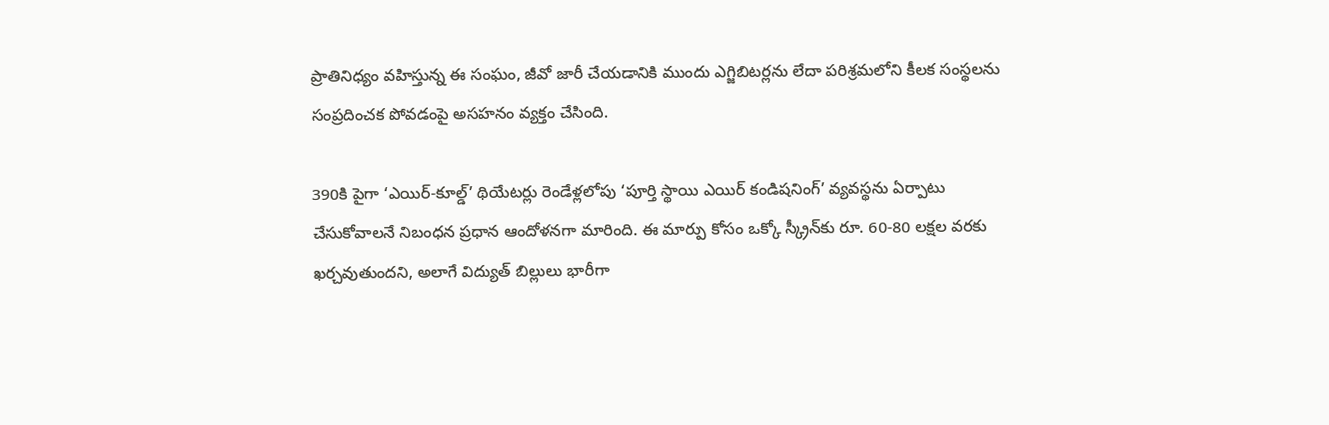ప్రాతినిధ్యం వహిస్తున్న ఈ సంఘం, జీవో జారీ చేయడానికి ముందు ఎగ్జిబిటర్లను లేదా పరిశ్రమలోని కీలక సంస్థలను సంప్రదించక పోవడంపై అసహనం వ్యక్తం చేసింది.

390కి పైగా ‘ఎయిర్-కూల్డ్’ థియేటర్లు రెండేళ్లలోపు ‘పూర్తి స్థాయి ఎయిర్ కండిషనింగ్’ వ్యవస్థను ఏర్పాటు చేసుకోవాలనే నిబంధన ప్రధాన ఆందోళనగా మారింది. ఈ మార్పు కోసం ఒక్కో స్క్రీన్‌కు రూ. 60-80 లక్షల వరకు ఖర్చవుతుందని, అలాగే విద్యుత్ బిల్లులు భారీగా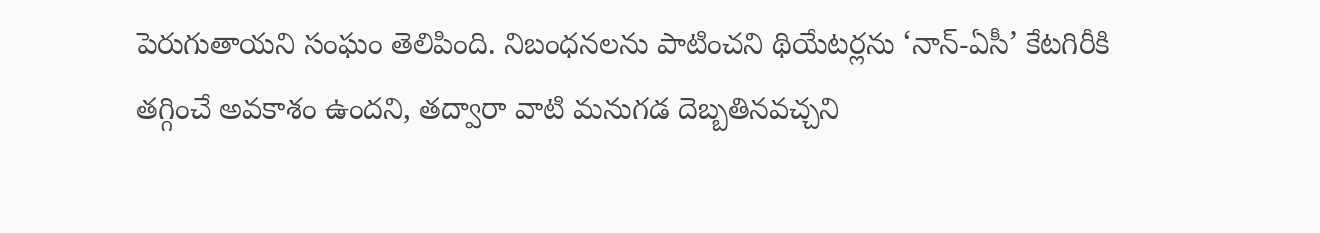పెరుగుతాయని సంఘం తెలిపింది. నిబంధనలను పాటించని థియేటర్లను ‘నాన్-ఏసీ’ కేటగిరీకి తగ్గించే అవకాశం ఉందని, తద్వారా వాటి మనుగడ దెబ్బతినవచ్చని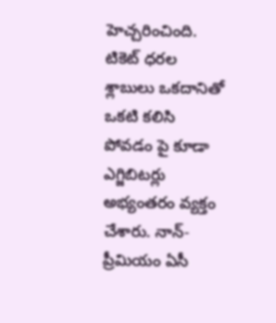హెచ్చరించింది. టికెట్ ధరల శ్లాబులు ఒకదానితో ఒకటి కలిసి పోవడం పై కూడా ఎగ్జిబిటర్లు అభ్యంతరం వ్యక్తం చేశారు. నాన్-ప్రీమియం ఏసీ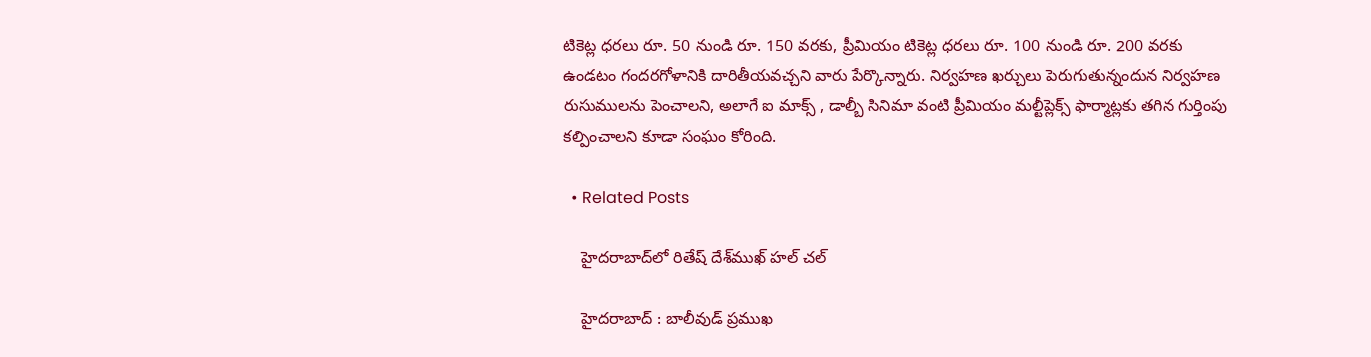టికెట్ల ధరలు రూ. 50 నుండి రూ. 150 వరకు, ప్రీమియం టికెట్ల ధరలు రూ. 100 నుండి రూ. 200 వరకు ఉండటం గందరగోళానికి దారితీయవచ్చని వారు పేర్కొన్నారు. నిర్వహణ ఖర్చులు పెరుగుతున్నందున నిర్వహణ రుసుములను పెంచాలని, అలాగే ఐ మాక్స్ , డాల్బీ సినిమా వంటి ప్రీమియం మల్టీప్లెక్స్ ఫార్మాట్లకు తగిన గుర్తింపు కల్పించాలని కూడా సంఘం కోరింది.

  • Related Posts

    హైదరాబాద్‌లో రితేష్ దేశ్‌ముఖ్ హ‌ల్ చ‌ల్

    హైద‌రాబాద్ : బాలీవుడ్ ప్రముఖ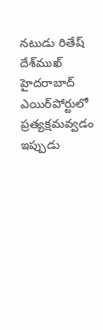నటుడు రితేష్ దేశ్‌ముఖ్ హైదరాబాద్ ఎయిర్‌పోర్టులో ప్రత్యక్షమవ్వడం ఇప్పుడు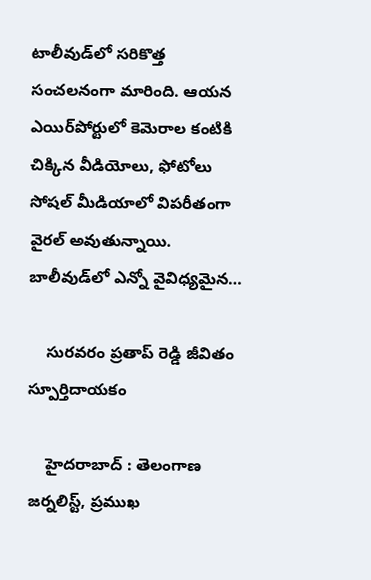టాలీవుడ్‌లో సరికొత్త సంచలనంగా మారింది. ఆయన ఎయిర్‌పోర్టులో కెమెరాల కంటికి చిక్కిన వీడియోలు, ఫోటోలు సోషల్ మీడియాలో విపరీతంగా వైరల్ అవుతున్నాయి. బాలీవుడ్‌లో ఎన్నో వైవిధ్యమైన…

    సుర‌వ‌రం ప్రతాప్ రెడ్డి జీవితం స్పూర్తిదాయ‌కం

    హైద‌రాబాద్ : తెలంగాణ జర్నలిస్ట్, ప్రముఖ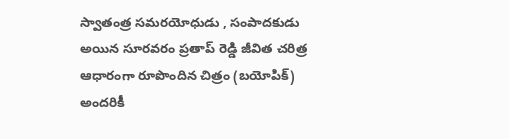స్వాతంత్ర సమరయోధుడు , సంపాదకుడు అయిన సూరవ‌రం ప్రతాప్ రెడ్డి జీవిత చరిత్ర ఆధారంగా రూపొందిన చిత్రం (బయోపిక్) అందరికీ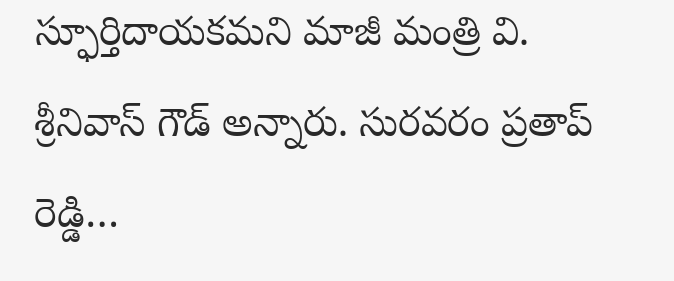స్ఫూర్తిదాయకమని మాజీ మంత్రి వి. శ్రీనివాస్ గౌడ్ అన్నారు. సుర‌వ‌రం ప్రతాప్ రెడ్డి…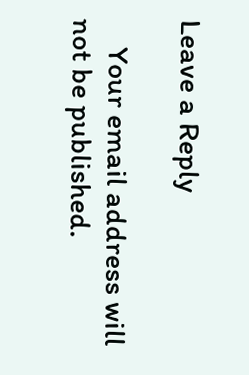Leave a Reply

    Your email address will not be published.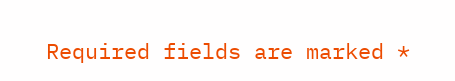Required fields are marked *